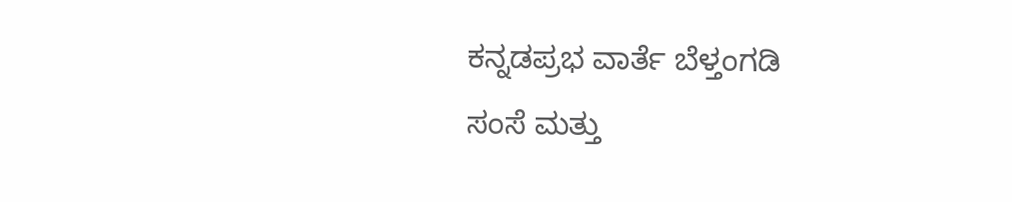ಕನ್ನಡಪ್ರಭ ವಾರ್ತೆ ಬೆಳ್ತಂಗಡಿ
ಸಂಸೆ ಮತ್ತು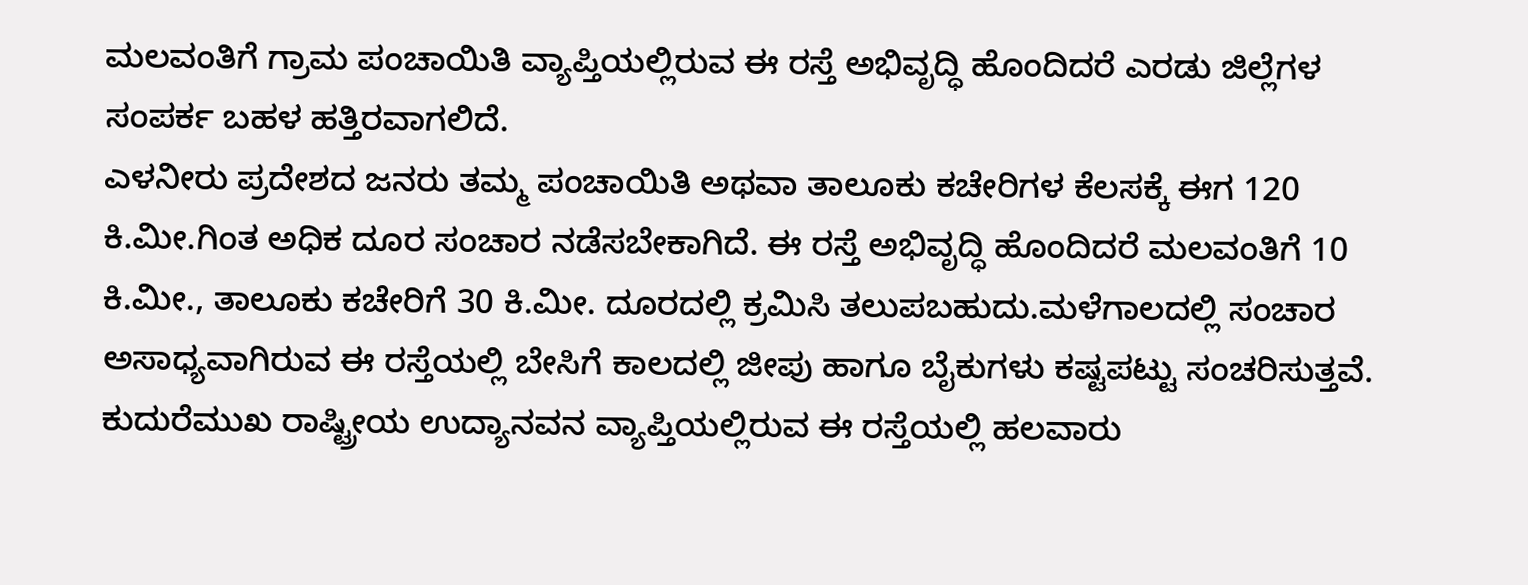ಮಲವಂತಿಗೆ ಗ್ರಾಮ ಪಂಚಾಯಿತಿ ವ್ಯಾಪ್ತಿಯಲ್ಲಿರುವ ಈ ರಸ್ತೆ ಅಭಿವೃದ್ಧಿ ಹೊಂದಿದರೆ ಎರಡು ಜಿಲ್ಲೆಗಳ ಸಂಪರ್ಕ ಬಹಳ ಹತ್ತಿರವಾಗಲಿದೆ.
ಎಳನೀರು ಪ್ರದೇಶದ ಜನರು ತಮ್ಮ ಪಂಚಾಯಿತಿ ಅಥವಾ ತಾಲೂಕು ಕಚೇರಿಗಳ ಕೆಲಸಕ್ಕೆ ಈಗ 120 ಕಿ.ಮೀ.ಗಿಂತ ಅಧಿಕ ದೂರ ಸಂಚಾರ ನಡೆಸಬೇಕಾಗಿದೆ. ಈ ರಸ್ತೆ ಅಭಿವೃದ್ಧಿ ಹೊಂದಿದರೆ ಮಲವಂತಿಗೆ 10 ಕಿ.ಮೀ., ತಾಲೂಕು ಕಚೇರಿಗೆ 30 ಕಿ.ಮೀ. ದೂರದಲ್ಲಿ ಕ್ರಮಿಸಿ ತಲುಪಬಹುದು.ಮಳೆಗಾಲದಲ್ಲಿ ಸಂಚಾರ ಅಸಾಧ್ಯವಾಗಿರುವ ಈ ರಸ್ತೆಯಲ್ಲಿ ಬೇಸಿಗೆ ಕಾಲದಲ್ಲಿ ಜೀಪು ಹಾಗೂ ಬೈಕುಗಳು ಕಷ್ಟಪಟ್ಟು ಸಂಚರಿಸುತ್ತವೆ. ಕುದುರೆಮುಖ ರಾಷ್ಟ್ರೀಯ ಉದ್ಯಾನವನ ವ್ಯಾಪ್ತಿಯಲ್ಲಿರುವ ಈ ರಸ್ತೆಯಲ್ಲಿ ಹಲವಾರು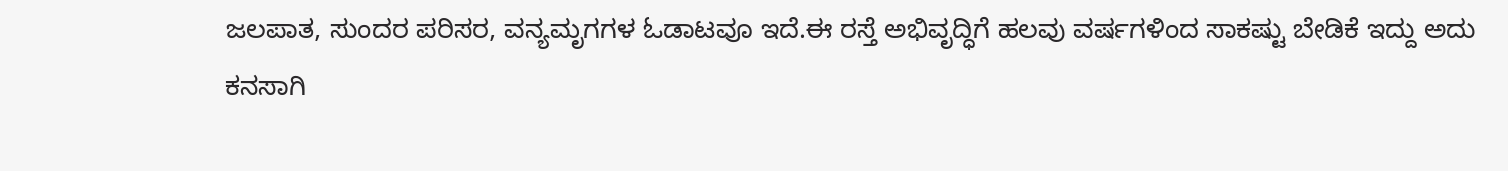ಜಲಪಾತ, ಸುಂದರ ಪರಿಸರ, ವನ್ಯಮೃಗಗಳ ಓಡಾಟವೂ ಇದೆ.ಈ ರಸ್ತೆ ಅಭಿವೃದ್ಧಿಗೆ ಹಲವು ವರ್ಷಗಳಿಂದ ಸಾಕಷ್ಟು ಬೇಡಿಕೆ ಇದ್ದು ಅದು ಕನಸಾಗಿ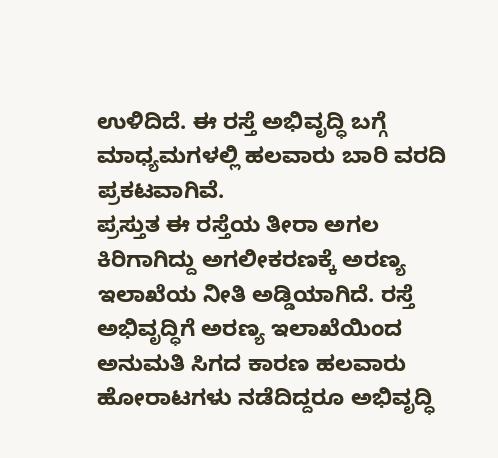ಉಳಿದಿದೆ. ಈ ರಸ್ತೆ ಅಭಿವೃದ್ಧಿ ಬಗ್ಗೆ ಮಾಧ್ಯಮಗಳಲ್ಲಿ ಹಲವಾರು ಬಾರಿ ವರದಿ ಪ್ರಕಟವಾಗಿವೆ.
ಪ್ರಸ್ತುತ ಈ ರಸ್ತೆಯ ತೀರಾ ಅಗಲ ಕಿರಿಗಾಗಿದ್ದು ಅಗಲೀಕರಣಕ್ಕೆ ಅರಣ್ಯ ಇಲಾಖೆಯ ನೀತಿ ಅಡ್ಡಿಯಾಗಿದೆ. ರಸ್ತೆ ಅಭಿವೃದ್ಧಿಗೆ ಅರಣ್ಯ ಇಲಾಖೆಯಿಂದ ಅನುಮತಿ ಸಿಗದ ಕಾರಣ ಹಲವಾರು ಹೋರಾಟಗಳು ನಡೆದಿದ್ದರೂ ಅಭಿವೃದ್ಧಿ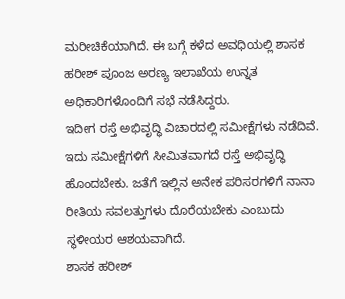ಮರೀಚಿಕೆಯಾಗಿದೆ. ಈ ಬಗ್ಗೆ ಕಳೆದ ಅವಧಿಯಲ್ಲಿ ಶಾಸಕ ಹರೀಶ್ ಪೂಂಜ ಅರಣ್ಯ ಇಲಾಖೆಯ ಉನ್ನತ ಅಧಿಕಾರಿಗಳೊಂದಿಗೆ ಸಭೆ ನಡೆಸಿದ್ದರು.
ಇದೀಗ ರಸ್ತೆ ಅಭಿವೃದ್ಧಿ ವಿಚಾರದಲ್ಲಿ ಸಮೀಕ್ಷೆಗಳು ನಡೆದಿವೆ. ಇದು ಸಮೀಕ್ಷೆಗಳಿಗೆ ಸೀಮಿತವಾಗದೆ ರಸ್ತೆ ಅಭಿವೃದ್ಧಿ ಹೊಂದಬೇಕು. ಜತೆಗೆ ಇಲ್ಲಿನ ಅನೇಕ ಪರಿಸರಗಳಿಗೆ ನಾನಾ ರೀತಿಯ ಸವಲತ್ತುಗಳು ದೊರೆಯಬೇಕು ಎಂಬುದು ಸ್ಥಳೀಯರ ಆಶಯವಾಗಿದೆ.
ಶಾಸಕ ಹರೀಶ್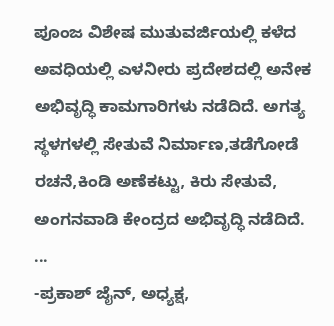ಪೂಂಜ ವಿಶೇಷ ಮುತುವರ್ಜಿಯಲ್ಲಿ ಕಳೆದ ಅವಧಿಯಲ್ಲಿ ಎಳನೀರು ಪ್ರದೇಶದಲ್ಲಿ ಅನೇಕ ಅಭಿವೃದ್ಧಿ ಕಾಮಗಾರಿಗಳು ನಡೆದಿದೆ. ಅಗತ್ಯ ಸ್ಥಳಗಳಲ್ಲಿ ಸೇತುವೆ ನಿರ್ಮಾಣ,ತಡೆಗೋಡೆ ರಚನೆ,ಕಿಂಡಿ ಅಣೆಕಟ್ಟು, ಕಿರು ಸೇತುವೆ, ಅಂಗನವಾಡಿ ಕೇಂದ್ರದ ಅಭಿವೃದ್ಧಿ ನಡೆದಿದೆ.
...
-ಪ್ರಕಾಶ್ ಜೈನ್, ಅಧ್ಯಕ್ಷ,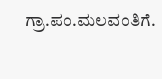ಗ್ರಾ.ಪಂ.ಮಲವಂತಿಗೆ.